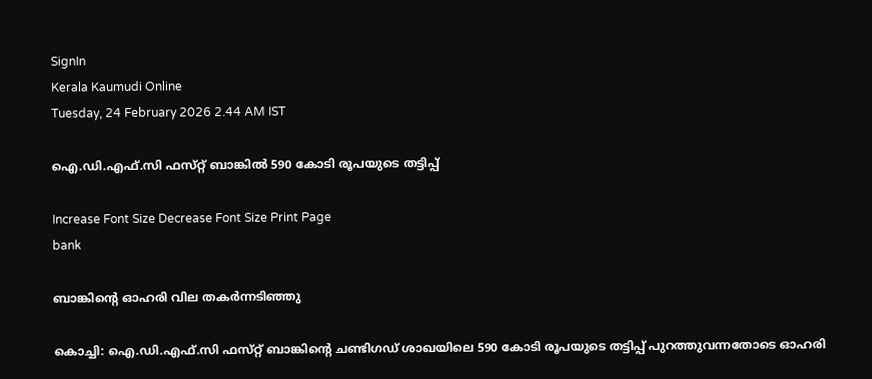SignIn
Kerala Kaumudi Online
Tuesday, 24 February 2026 2.44 AM IST

ഐ.ഡി.എഫ്.സി ഫസ്‌റ്റ് ബാങ്കിൽ 590 കോടി രൂപയുടെ തട്ടിപ്പ്

Increase Font Size Decrease Font Size Print Page
bank

ബാങ്കിന്റെ ഓഹരി വില തകർന്നടിഞ്ഞു

കൊച്ചി: ഐ.ഡി.എഫ്.സി ഫസ്‌റ്റ് ബാങ്കിന്റെ ചണ്ടിഗഡ് ശാഖയിലെ 590 കോടി രൂപയുടെ തട്ടിപ്പ് പുറത്തുവന്നതോടെ ഓഹരി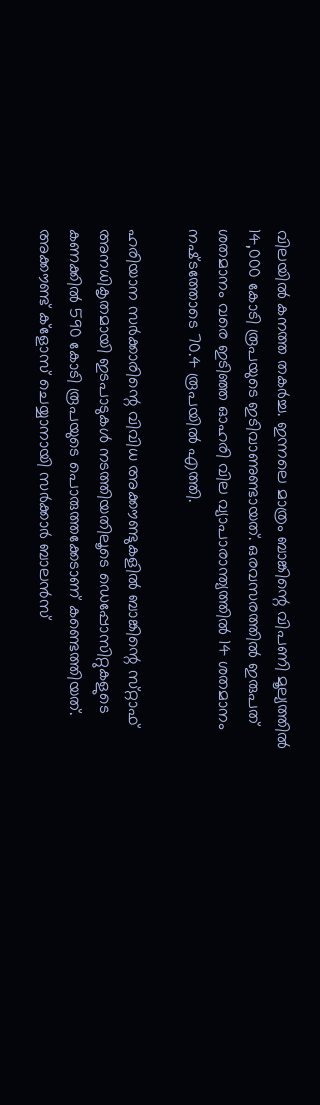വിലയിൽ കനത്ത തകർച്ച. ഇന്നലെ മാത്രം ബാങ്കിന്റെ വിപണി മൂല്യത്തിൽ 14,000 കോടി രൂപയുടെ ഇടിവാണുണ്ടായത്. ഒരവസരത്തിൽ ഇരുപത് ശതമാനം വരെ ഇടിഞ്ഞ ഓഹരി വില വ്യാപാരാന്ത്യത്തിൽ 14 ശതമാനം നഷ്‌ടത്തോടെ 70.4 രൂപയിൽ എത്തി.

ഹരിയാന സർക്കാരിന്റെ വിവിധ അക്കൗണ്ടുകളിൽ ബാങ്കിന്റെ സ്‌റ്റാഫ് അനധികൃതമായി ഇടപാടുകൾ നടത്തിയതിലൂടെ ഡെപ്പോസിറ്റുകളുടെ കണക്കിൽ 590 കോടി രൂപയുടെ പൊരുത്തക്കേടാണ് കണ്ടെത്തിയത്. അക്കൗണ്ട് ക്ളോസ് ചെയ്യാനായി സർക്കാർ ബാലൻസ്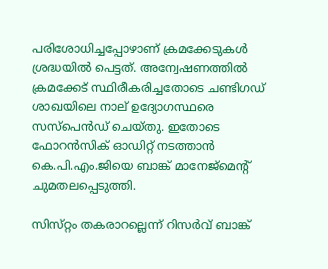പരിശോധിച്ചപ്പോഴാണ് ക്രമക്കേടുകൾ ശ്രദ്ധയിൽ പെട്ടത്. അന്വേഷണത്തിൽ ക്രമക്കേട് സ്ഥിരീകരിച്ചതോടെ ചണ്ടിഗഡ് ശാഖയിലെ നാല് ഉദ്യോഗസ്ഥരെ സസ്‌പെൻഡ് ചെയ്തു. ഇതോടെ ഫോറൻസിക് ഓഡിറ്റ് നടത്താൻ കെ.പി.എം.ജിയെ ബാങ്ക് മാനേജ്‌മെന്റ് ചുമതലപ്പെടുത്തി.

സിസ്‌റ്റം തകരാറല്ലെന്ന് റിസർവ് ബാങ്ക്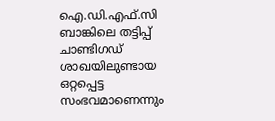ഐ.ഡി.എഫ്.സി ബാങ്കിലെ തട്ടിപ്പ് ചാണ്ടിഗഡ് ശാഖയിലുണ്ടായ ഒറ്റപ്പെട്ട സംഭവമാണെന്നും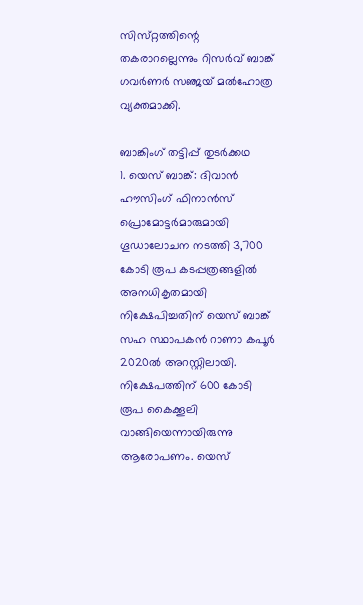സിസ്‌റ്റത്തിന്റെ തകരാറല്ലെന്നും റിസർവ് ബാങ്ക് ഗവർണർ സഞ്ജയ് മൽഹോത്ര വ്യക്തമാക്കി.

ബാങ്കിംഗ് തട്ടിപ്പ് തുടർക്കഥ
1. യെസ് ബാങ്ക്: ദിവാൻ ഹൗസിംഗ് ഫിനാൻസ് പ്രൊമോട്ടർമാരുമായി ഗൂഡാലോചന നടത്തി 3,700 കോടി രൂപ കടപ്പത്രങ്ങളിൽ അനധികൃതമായി നിക്ഷേപിച്ചതിന് യെസ് ബാങ്ക് സഹ സ്ഥാപകൻ റാണാ കപൂർ 2020ൽ അറസ്റ്റിലായി. നിക്ഷേപത്തിന് 600 കോടി രൂപ കൈക്കൂലി വാങ്ങിയെന്നായിരുന്നു ആരോപണം. യെസ്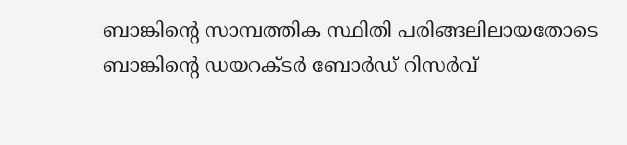ബാങ്കിന്റെ സാമ്പത്തിക സ്ഥിതി പരിങ്ങലിലായതോടെ ബാങ്കിന്റെ ഡയറക്ടർ ബോർഡ് റിസർവ്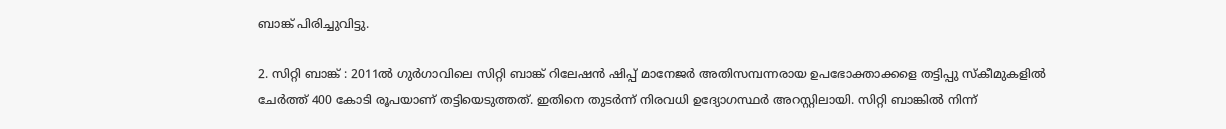ബാങ്ക് പിരിച്ചുവിട്ടു.

2. സിറ്റി ബാങ്ക് : 2011ൽ ഗുർഗാവിലെ സിറ്റി ബാങ്ക് റിലേഷൻ ഷിപ്പ് മാനേജർ അതിസമ്പന്നരായ ഉപഭോക്താക്കളെ തട്ടിപ്പു സ്‌കീമുകളിൽ ചേർത്ത് 400 കോടി രൂപയാണ് തട്ടിയെടുത്തത്. ഇതിനെ തുടർന്ന് നിരവധി ഉദ്യോഗസ്ഥർ അറസ്റ്റിലായി. സിറ്റി ബാങ്കിൽ നിന്ന്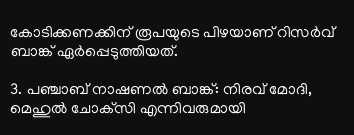കോടിക്കണക്കിന് രൂപയുടെ പിഴയാണ് റിസർവ് ബാങ്ക് ഏർപ്പെടുത്തിയത്.

3. പഞ്ചാബ് നാഷണൽ ബാങ്ക്: നിരവ് മോദി, മെഹുൽ ചോക്‌സി എന്നിവരുമായി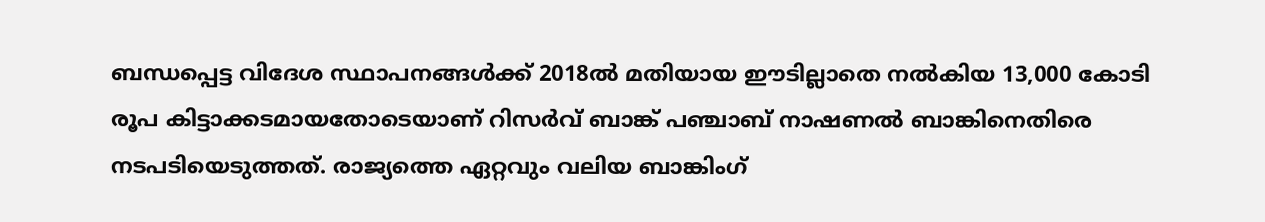ബന്ധപ്പെട്ട വിദേശ സ്ഥാപനങ്ങൾക്ക് 2018ൽ മതിയായ ഈടില്ലാതെ നൽകിയ 13,000 കോടി രൂപ കിട്ടാക്കടമായതോടെയാണ് റിസർവ് ബാങ്ക് പഞ്ചാബ് നാഷണൽ ബാങ്കിനെതിരെ നടപടിയെടുത്തത്. രാജ്യത്തെ ഏറ്റവും വലിയ ബാങ്കിംഗ്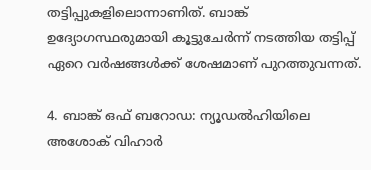തട്ടിപ്പുകളിലൊന്നാണിത്. ബാങ്ക് ഉദ്യോഗസ്ഥരുമായി കൂട്ടുചേർന്ന് നടത്തിയ തട്ടിപ്പ് ഏറെ വർഷങ്ങൾക്ക് ശേഷമാണ് പുറത്തുവന്നത്.

4. ബാങ്ക് ഒഫ് ബറോഡ: ന്യൂഡൽഹിയിലെ അശോക് വിഹാർ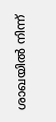ശാഖയിൽ നിന്ന്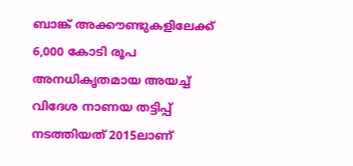ബാങ്ക് അക്കൗണ്ടുകളിലേക്ക് 6,000 കോടി രൂപ അനധികൃതമായ അയച്ച് വിദേശ നാണയ തട്ടിപ്പ് നടത്തിയത് 2015ലാണ്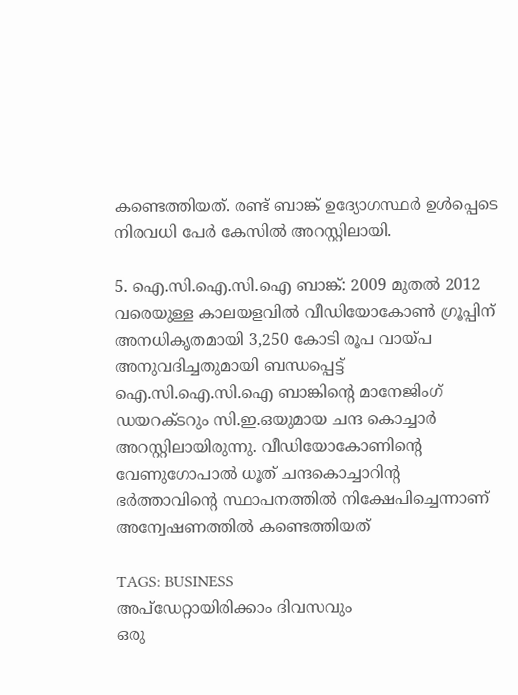കണ്ടെത്തിയത്. രണ്ട് ബാങ്ക് ഉദ്യോഗസ്ഥർ ഉൾപ്പെടെ നിരവധി പേർ കേസിൽ അറസ്റ്റിലായി.

5. ഐ.സി.ഐ.സി.ഐ ബാങ്ക്: 2009 മുതൽ 2012 വരെയുള്ള കാലയളവിൽ വീഡിയോകോൺ ഗ്രൂപ്പിന് അനധികൃതമായി 3,250 കോടി രൂപ വായ്പ അനുവദിച്ചതുമായി ബന്ധപ്പെട്ട് ഐ.സി.ഐ.സി.ഐ ബാങ്കിന്റെ മാനേജിംഗ് ഡയറക്ടറും സി.ഇ.ഒയുമായ ചന്ദ കൊച്ചാർ അറസ്റ്റിലായിരുന്നു. വീഡിയോകോണിന്റെ വേണുഗോപാൽ ധൂത് ചന്ദകൊച്ചാറിന്റ ഭർത്താവിന്റെ സ്ഥാപനത്തിൽ നിക്ഷേപിച്ചെന്നാണ് അന്വേഷണത്തിൽ കണ്ടെത്തിയത്

TAGS: BUSINESS
അപ്ഡേറ്റായിരിക്കാം ദിവസവും
ഒരു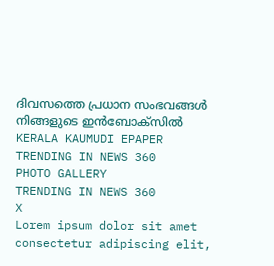ദിവസത്തെ പ്രധാന സംഭവങ്ങൾ നിങ്ങളുടെ ഇൻബോക്സിൽ
KERALA KAUMUDI EPAPER
TRENDING IN NEWS 360
PHOTO GALLERY
TRENDING IN NEWS 360
X
Lorem ipsum dolor sit amet
consectetur adipiscing elit,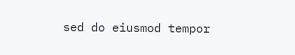sed do eiusmod tempor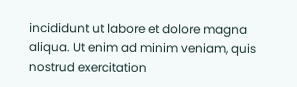incididunt ut labore et dolore magna aliqua. Ut enim ad minim veniam, quis nostrud exercitation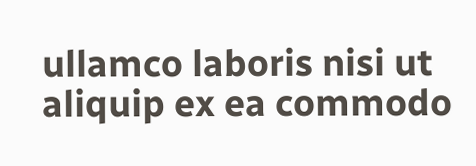ullamco laboris nisi ut aliquip ex ea commodo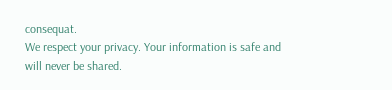consequat.
We respect your privacy. Your information is safe and will never be shared.